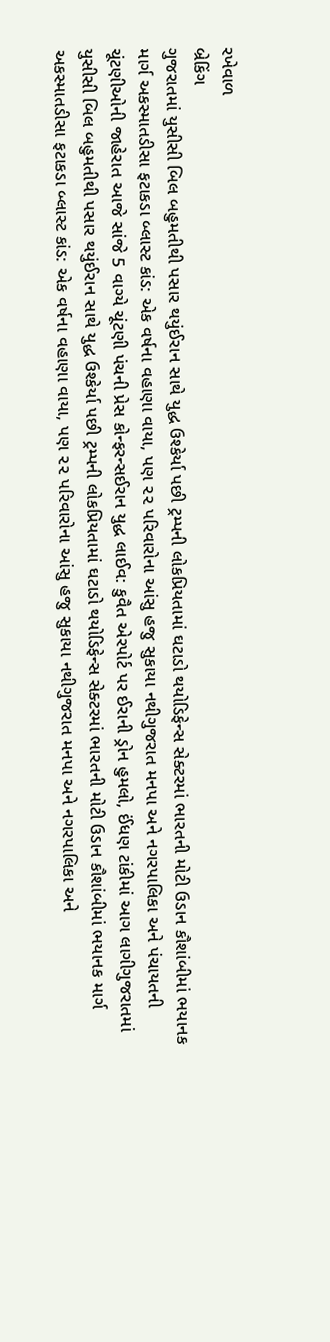રખેવાળ
બ્રેકિંગ
ગુજરાતમાં યુસીસી બિલ બહુમતીથી પસાર થયુંઈરાન સાથે યુદ્ધ ઉશ્કેર્યા પછી ટ્રમ્પની લોકપ્રિયતામાં ઘટાડો થયોડિફેન્સ સેક્ટરમાં ભારતની મોટી ઉડાન કૌશાંબીમાં ભયાનક માર્ગ અકસ્માતડીસા ફટાકડા બ્લાસ્ટ કાંડ: એક વર્ષના વહાણા વાયા, પણ ૨૨ પરિવારોના આંસુ હજુ સુકાયા નથીગુજરાત મનપા અને નગરપાલિકા અને પંચાયતની ચૂંટણીઓની જાહેરાત આજે સાંજે 5 વાગ્યે ચૂંટણી પંચની પ્રેસ કોન્ફરન્સઈરાન યુદ્ધ લાઈવ: કુવૈત એરપોર્ટ પર ઈરાની ડ્રોન હુમલો, ઈંધણ ટાંકીમાં આગ લાગીગુજરાતમાં યુસીસી બિલ બહુમતીથી પસાર થયુંઈરાન સાથે યુદ્ધ ઉશ્કેર્યા પછી ટ્રમ્પની લોકપ્રિયતામાં ઘટાડો થયોડિફેન્સ સેક્ટરમાં ભારતની મોટી ઉડાન કૌશાંબીમાં ભયાનક માર્ગ અકસ્માતડીસા ફટાકડા બ્લાસ્ટ કાંડ: એક વર્ષના વહાણા વાયા, પણ ૨૨ પરિવારોના આંસુ હજુ સુકાયા નથીગુજરાત મનપા અને નગરપાલિકા અને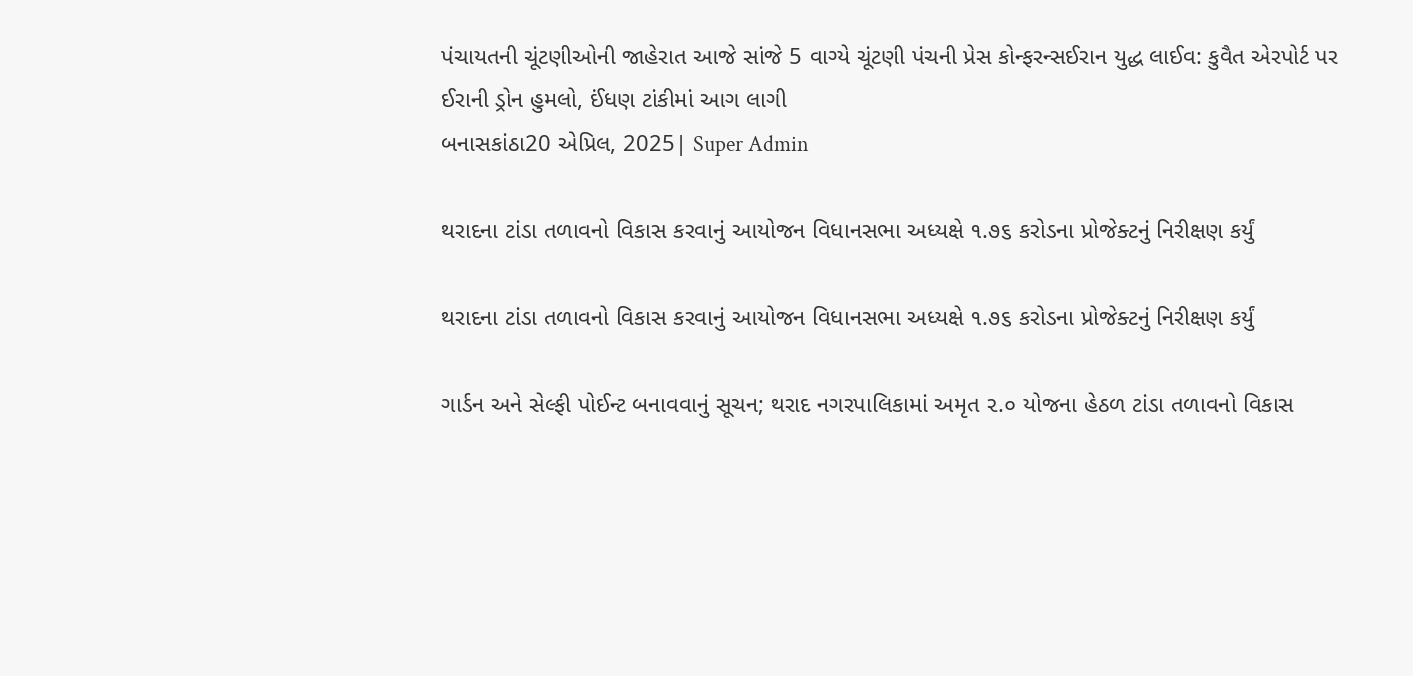પંચાયતની ચૂંટણીઓની જાહેરાત આજે સાંજે 5 વાગ્યે ચૂંટણી પંચની પ્રેસ કોન્ફરન્સઈરાન યુદ્ધ લાઈવ: કુવૈત એરપોર્ટ પર ઈરાની ડ્રોન હુમલો, ઈંધણ ટાંકીમાં આગ લાગી
બનાસકાંઠા20 એપ્રિલ, 2025| Super Admin

થરાદના ટાંડા તળાવનો વિકાસ કરવાનું આયોજન વિધાનસભા અધ્યક્ષે ૧.૭૬ કરોડના પ્રોજેક્ટનું નિરીક્ષણ કર્યું

થરાદના ટાંડા તળાવનો વિકાસ કરવાનું આયોજન વિધાનસભા અધ્યક્ષે ૧.૭૬ કરોડના પ્રોજેક્ટનું નિરીક્ષણ કર્યું

ગાર્ડન અને સેલ્ફી પોઈન્ટ બનાવવાનું સૂચન; થરાદ નગરપાલિકામાં અમૃત ૨.૦ યોજના હેઠળ ટાંડા તળાવનો વિકાસ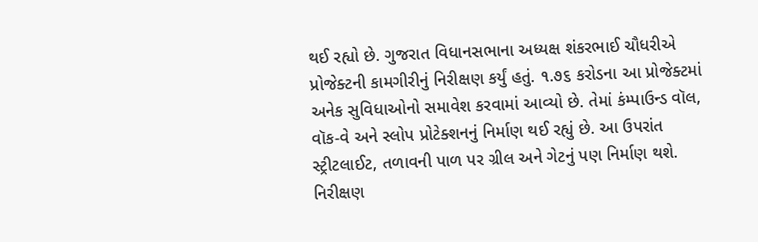થઈ રહ્યો છે. ગુજરાત વિધાનસભાના અધ્યક્ષ શંકરભાઈ ચૌધરીએ પ્રોજેક્ટની કામગીરીનું નિરીક્ષણ કર્યું હતું. ૧.૭૬ કરોડના આ પ્રોજેક્ટમાં અનેક સુવિધાઓનો સમાવેશ કરવામાં આવ્યો છે. તેમાં કંમ્પાઉન્ડ વૉલ, વૉક-વે અને સ્લોપ પ્રોટેક્શનનું નિર્માણ થઈ રહ્યું છે. આ ઉપરાંત સ્ટ્રીટલાઈટ, તળાવની પાળ પર ગ્રીલ અને ગેટનું પણ નિર્માણ થશે. નિરીક્ષણ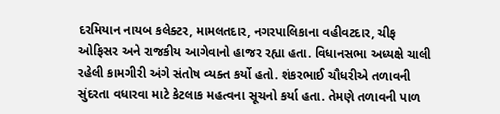દરમિયાન નાયબ કલેક્ટર, મામલતદાર, નગરપાલિકાના વહીવટદાર, ચીફ ઓફિસર અને રાજકીય આગેવાનો હાજર રહ્યા હતા. વિધાનસભા અધ્યક્ષે ચાલી રહેલી કામગીરી અંગે સંતોષ વ્યક્ત કર્યો હતો. શંકરભાઈ ચૌધરીએ તળાવની સુંદરતા વધારવા માટે કેટલાક મહત્વના સૂચનો કર્યા હતા. તેમણે તળાવની પાળ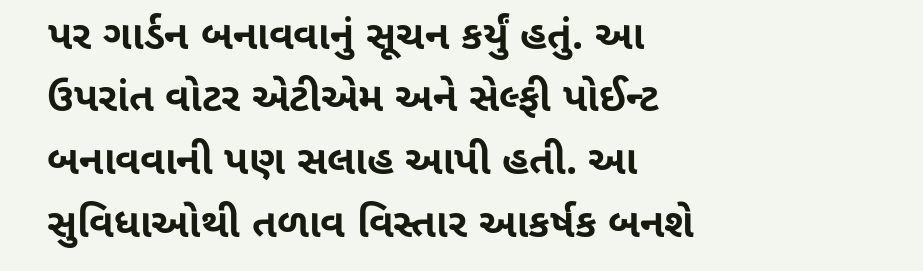પર ગાર્ડન બનાવવાનું સૂચન કર્યું હતું. આ ઉપરાંત વોટર એટીએમ અને સેલ્ફી પોઈન્ટ બનાવવાની પણ સલાહ આપી હતી. આ સુવિધાઓથી તળાવ વિસ્તાર આકર્ષક બનશે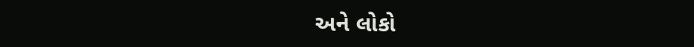અને લોકો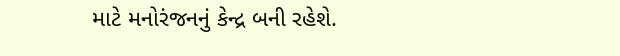માટે મનોરંજનનું કેન્દ્ર બની રહેશે.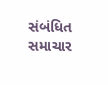સંબંધિત સમાચાર